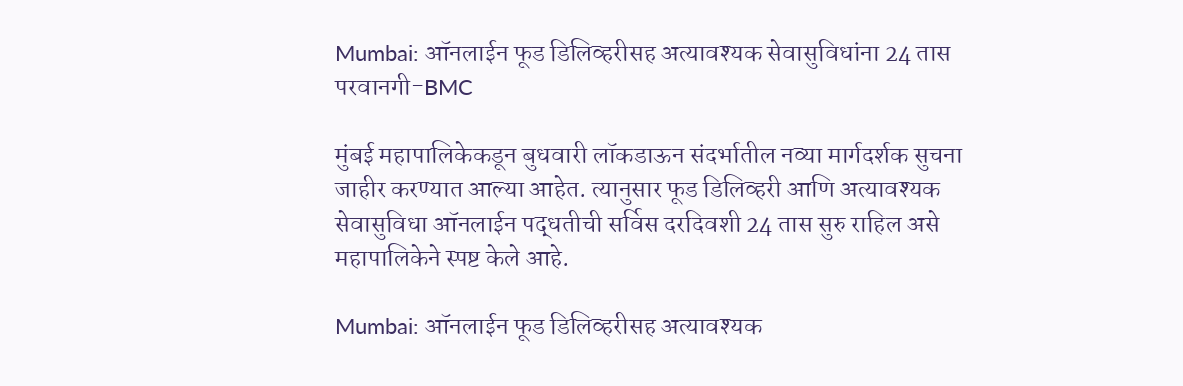Mumbai: ऑनलाईन फूड डिलिव्हरीसह अत्यावश्यक सेवासुविधांना 24 तास परवानगी-BMC

मुंबई महापालिकेकडून बुधवारी लॉकडाऊन संदर्भातील नव्या मार्गदर्शक सुचना जाहीर करण्यात आल्या आहेत. त्यानुसार फूड डिलिव्हरी आणि अत्यावश्यक सेवासुविधा ऑनलाईन पद्धतीची सर्विस दरदिवशी 24 तास सुरु राहिल असे महापालिकेने स्पष्ट केले आहे.

Mumbai: ऑनलाईन फूड डिलिव्हरीसह अत्यावश्यक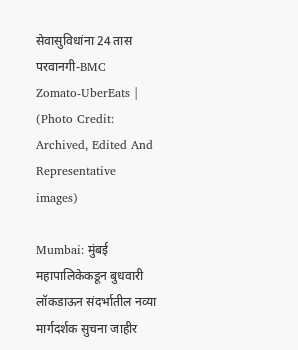सेवासुविधांना 24 तास परवानगी-BMC
Zomato-UberEats | (Photo Credit: Archived, Edited And Representative images)

Mumbai: मुंबई महापालिकेकडून बुधवारी लॉकडाऊन संदर्भातील नव्या मार्गदर्शक सुचना जाहीर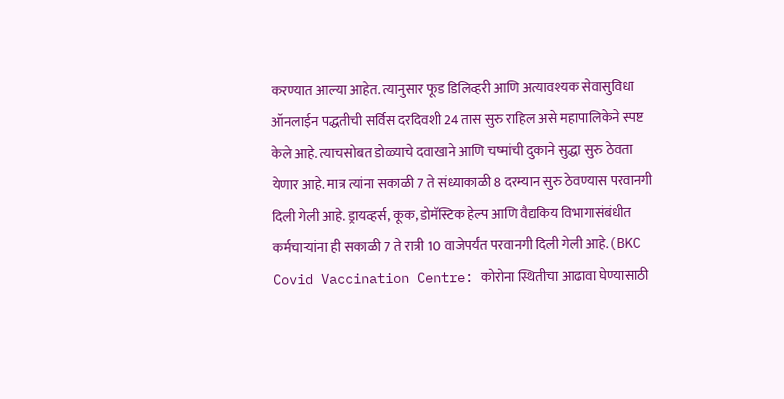करण्यात आल्या आहेत. त्यानुसार फूड डिलिव्हरी आणि अत्यावश्यक सेवासुविधा ऑनलाईन पद्धतीची सर्विस दरदिवशी 24 तास सुरु राहिल असे महापालिकेने स्पष्ट केले आहे. त्याचसोबत डोळ्याचे दवाखाने आणि चष्मांची दुकाने सुद्धा सुरु ठेवता येणार आहे. मात्र त्यांना सकाळी 7 ते संध्याकाळी 8 दरम्यान सुरु ठेवण्यास परवानगी दिली गेली आहे. ड्रायव्हर्स, कूक, डोमॅस्टिक हेल्प आणि वैद्यकिय विभागासंबंधीत कर्मचाऱ्यांना ही सकाळी 7 ते रात्री 10 वाजेपर्यंत परवानगी दिली गेली आहे.(BKC Covid Vaccination Centre: कोरोना स्थितीचा आढावा घेण्यासाठी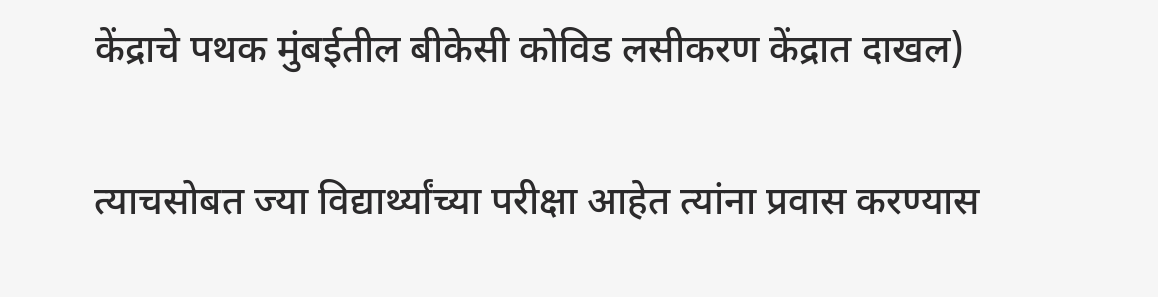केंद्राचे पथक मुंबईतील बीकेसी कोविड लसीकरण केंद्रात दाखल)

त्याचसोबत ज्या विद्यार्थ्यांच्या परीक्षा आहेत त्यांना प्रवास करण्यास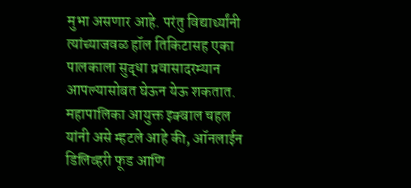मुभा असणार आहे. परंतु विद्यार्थ्यांनी त्यांच्याजवळ हॉल तिकिटासह एका पालकाला सुद्धा प्रवासादरम्यान आपल्यासोबत घेऊन येऊ शकतात. महापालिका आयुक्त इक्बाल चहल यांनी असे म्हटले आहे की, ऑनलाईन डिलिव्हरी फूड आणि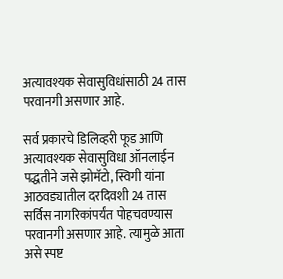अत्यावश्यक सेवासुविधांसाठी 24 तास परवानगी असणार आहे.

सर्व प्रकारचे डिलिव्हरी फूड आणि अत्यावश्यक सेवासुविधा ऑनलाईन पद्धतीने जसे झोमॅटो, स्विगी यांना आठवड्यातील दरदिवशी 24 तास सर्विस नागरिकांपर्यंत पोहचवण्यास परवानगी असणार आहे. त्यामुळे आता असे स्पष्ट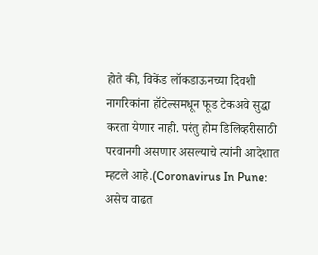होते की, विकेंड लॉकडाऊनच्या दिवशी नागरिकांना हॉटेल्समधून फूड टेकअवे सुद्धा करता येणार नाही. परंतु होम डिलिव्हरीसाठी परवानगी असणार असल्याचे त्यांनी आदेशात म्हटले आहे.(Coronavirus In Pune: असेच वाढत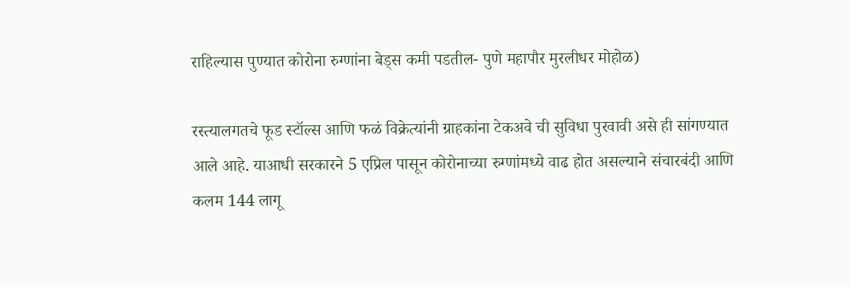राहिल्यास पुण्यात कोरोना रुग्णांना बेड्स कमी पडतील- पुणे महापौर मुरलीधर मोहोळ)

रस्त्यालगतचे फूड स्टॉल्स आणि फळं विक्रेत्यांनी ग्राहकांना टेकअवे ची सुविधा पुरवावी असे ही सांगण्यात आले आहे. याआधी सरकारने 5 एप्रिल पासून कोरोनाच्या रुग्णांमध्ये वाढ होत असल्याने संचारबंदी आणि कलम 144 लागू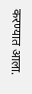करण्यात आला.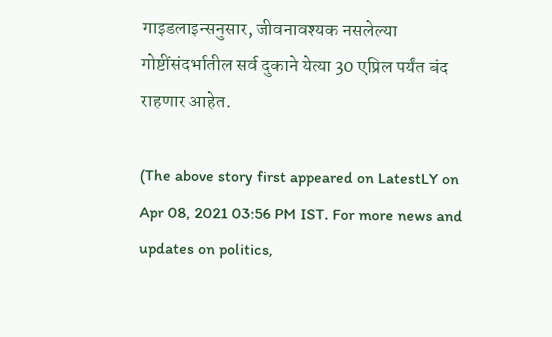गाइडलाइन्सनुसार, जीवनावश्यक नसलेल्या गोष्टींसंदर्भातील सर्व दुकाने येत्या 30 एप्रिल पर्यंत बंद राहणार आहेत.

(The above story first appeared on LatestLY on Apr 08, 2021 03:56 PM IST. For more news and updates on politics,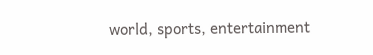world, sports, entertainment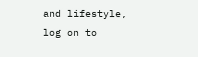and lifestyle, log on to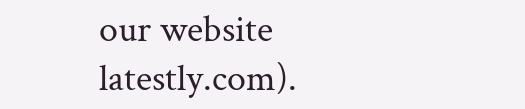our website latestly.com).